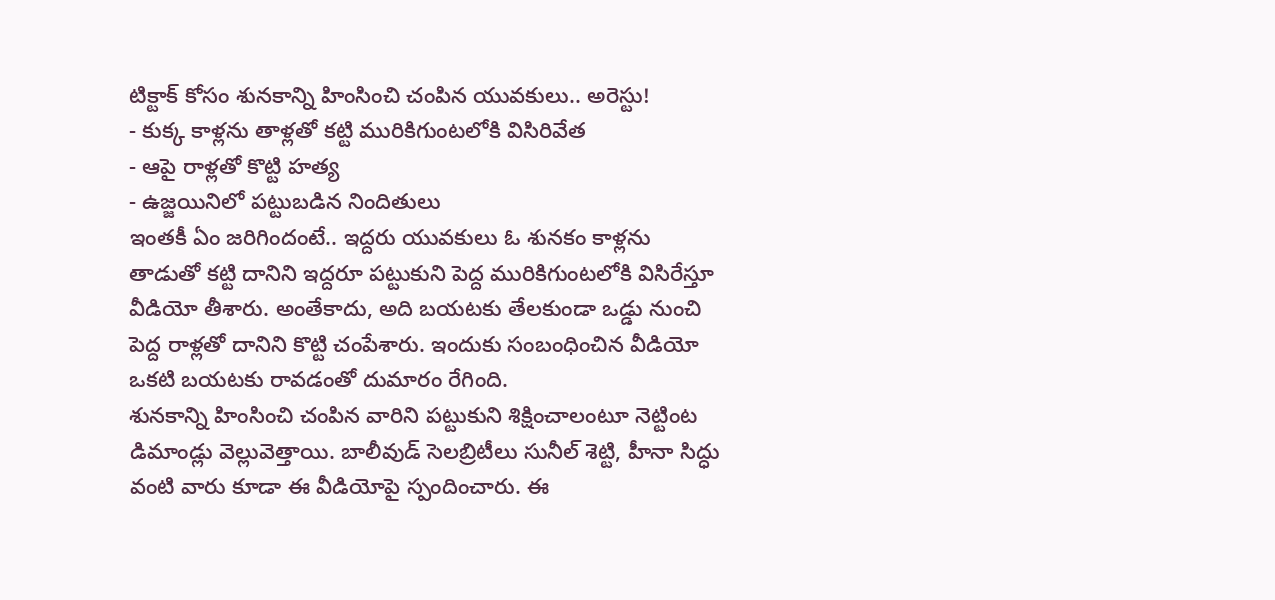టిక్టాక్ కోసం శునకాన్ని హింసించి చంపిన యువకులు.. అరెస్టు!
- కుక్క కాళ్లను తాళ్లతో కట్టి మురికిగుంటలోకి విసిరివేత
- ఆపై రాళ్లతో కొట్టి హత్య
- ఉజ్జయినిలో పట్టుబడిన నిందితులు
ఇంతకీ ఏం జరిగిందంటే.. ఇద్దరు యువకులు ఓ శునకం కాళ్లను తాడుతో కట్టి దానిని ఇద్దరూ పట్టుకుని పెద్ద మురికిగుంటలోకి విసిరేస్తూ వీడియో తీశారు. అంతేకాదు, అది బయటకు తేలకుండా ఒడ్డు నుంచి పెద్ద రాళ్లతో దానిని కొట్టి చంపేశారు. ఇందుకు సంబంధించిన వీడియో ఒకటి బయటకు రావడంతో దుమారం రేగింది.
శునకాన్ని హింసించి చంపిన వారిని పట్టుకుని శిక్షించాలంటూ నెట్టింట డిమాండ్లు వెల్లువెత్తాయి. బాలీవుడ్ సెలబ్రిటీలు సునీల్ శెట్టి, హీనా సిద్ధు వంటి వారు కూడా ఈ వీడియోపై స్పందించారు. ఈ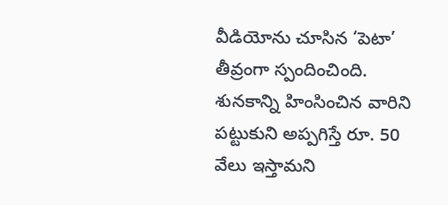వీడియోను చూసిన ‘పెటా’ తీవ్రంగా స్పందించింది. శునకాన్ని హింసించిన వారిని పట్టుకుని అప్పగిస్తే రూ. 50 వేలు ఇస్తామని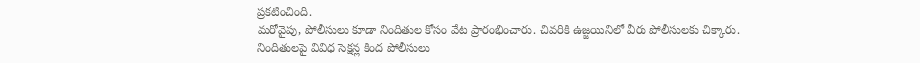ప్రకటించింది.
మరోవైపు, పోలీసులు కూడా నిందితుల కోసం వేట ప్రారంభించారు. చివరికి ఉజ్జయినిలో వీరు పోలీసులకు చిక్కారు. నిందితులపై వివిధ సెక్షన్ల కింద పోలీసులు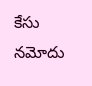కేసు నమోదు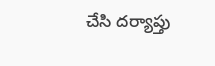చేసి దర్యాప్తు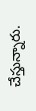చేస్తున్నారు.